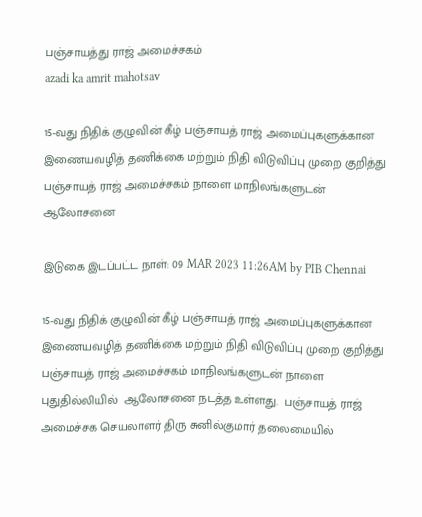பஞ்சாயத்து ராஜ் அமைச்சகம்
azadi ka amrit mahotsav

15-வது நிதிக் குழுவின் கீழ் பஞ்சாயத் ராஜ் அமைப்புகளுக்கான இணையவழித் தணிக்கை மற்றும் நிதி விடுவிப்பு முறை குறித்து பஞ்சாயத் ராஜ் அமைச்சகம் நாளை மாநிலங்களுடன் ஆலோசனை

இடுகை இடப்பட்ட நாள்: 09 MAR 2023 11:26AM by PIB Chennai

15-வது நிதிக் குழுவின் கீழ் பஞ்சாயத் ராஜ் அமைப்புகளுக்கான இணையவழித் தணிக்கை மற்றும் நிதி விடுவிப்பு முறை குறித்து  பஞ்சாயத் ராஜ் அமைச்சகம் மாநிலங்களுடன் நாளை புதுதில்லியில்  ஆலோசனை நடத்த உள்ளது.  பஞ்சாயத் ராஜ் அமைச்சக செயலாளர் திரு சுனில்குமார் தலைமையில்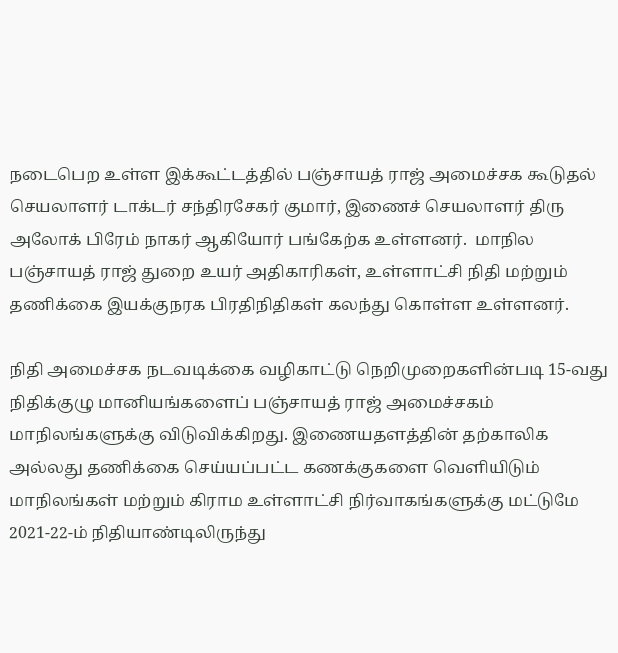நடைபெற உள்ள இக்கூட்டத்தில் பஞ்சாயத் ராஜ் அமைச்சக கூடுதல் செயலாளர் டாக்டர் சந்திரசேகர் குமார், இணைச் செயலாளர் திரு அலோக் பிரேம் நாகர் ஆகியோர் பங்கேற்க உள்ளனர்.  மாநில பஞ்சாயத் ராஜ் துறை உயர் அதிகாரிகள், உள்ளாட்சி நிதி மற்றும் தணிக்கை இயக்குநரக பிரதிநிதிகள் கலந்து கொள்ள உள்ளனர்.

நிதி அமைச்சக நடவடிக்கை வழிகாட்டு நெறிமுறைகளின்படி 15-வது நிதிக்குழு மானியங்களைப் பஞ்சாயத் ராஜ் அமைச்சகம் மாநிலங்களுக்கு விடுவிக்கிறது. இணையதளத்தின் தற்காலிக அல்லது தணிக்கை செய்யப்பட்ட கணக்குகளை வெளியிடும் மாநிலங்கள் மற்றும் கிராம உள்ளாட்சி நிர்வாகங்களுக்கு மட்டுமே
2021-22-ம் நிதியாண்டிலிருந்து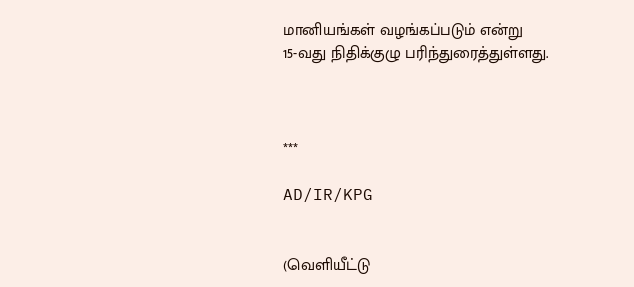மானியங்கள் வழங்கப்படும் என்று
15-வது நிதிக்குழு பரிந்துரைத்துள்ளது.



***

AD/IR/KPG


(வெளியீட்டு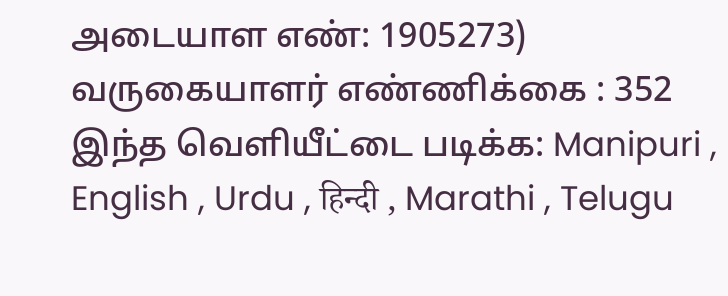அடையாள எண்: 1905273) வருகையாளர் எண்ணிக்கை : 352
இந்த வெளியீட்டை படிக்க: Manipuri , English , Urdu , हिन्दी , Marathi , Telugu